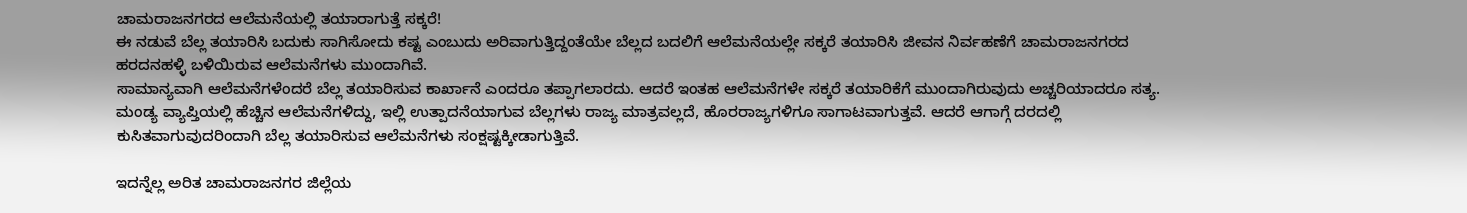ಚಾಮರಾಜನಗರದ ಆಲೆಮನೆಯಲ್ಲಿ ತಯಾರಾಗುತ್ತೆ ಸಕ್ಕರೆ!
ಈ ನಡುವೆ ಬೆಲ್ಲ ತಯಾರಿಸಿ ಬದುಕು ಸಾಗಿಸೋದು ಕಷ್ಟ ಎಂಬುದು ಅರಿವಾಗುತ್ತಿದ್ದಂತೆಯೇ ಬೆಲ್ಲದ ಬದಲಿಗೆ ಆಲೆಮನೆಯಲ್ಲೇ ಸಕ್ಕರೆ ತಯಾರಿಸಿ ಜೀವನ ನಿರ್ವಹಣೆಗೆ ಚಾಮರಾಜನಗರದ ಹರದನಹಳ್ಳಿ ಬಳಿಯಿರುವ ಆಲೆಮನೆಗಳು ಮುಂದಾಗಿವೆ.
ಸಾಮಾನ್ಯವಾಗಿ ಆಲೆಮನೆಗಳೆಂದರೆ ಬೆಲ್ಲ ತಯಾರಿಸುವ ಕಾರ್ಖಾನೆ ಎಂದರೂ ತಪ್ಪಾಗಲಾರದು. ಆದರೆ ಇಂತಹ ಆಲೆಮನೆಗಳೇ ಸಕ್ಕರೆ ತಯಾರಿಕೆಗೆ ಮುಂದಾಗಿರುವುದು ಅಚ್ಚರಿಯಾದರೂ ಸತ್ಯ. ಮಂಡ್ಯ ವ್ಯಾಪ್ತಿಯಲ್ಲಿ ಹೆಚ್ಚಿನ ಆಲೆಮನೆಗಳಿದ್ದು, ಇಲ್ಲಿ ಉತ್ಪಾದನೆಯಾಗುವ ಬೆಲ್ಲಗಳು ರಾಜ್ಯ ಮಾತ್ರವಲ್ಲದೆ, ಹೊರರಾಜ್ಯಗಳಿಗೂ ಸಾಗಾಟವಾಗುತ್ತವೆ. ಆದರೆ ಆಗಾಗ್ಗೆ ದರದಲ್ಲಿ ಕುಸಿತವಾಗುವುದರಿಂದಾಗಿ ಬೆಲ್ಲ ತಯಾರಿಸುವ ಆಲೆಮನೆಗಳು ಸಂಕ್ಷಷ್ಟಕ್ಕೀಡಾಗುತ್ತಿವೆ.

ಇದನ್ನೆಲ್ಲ ಅರಿತ ಚಾಮರಾಜನಗರ ಜಿಲ್ಲೆಯ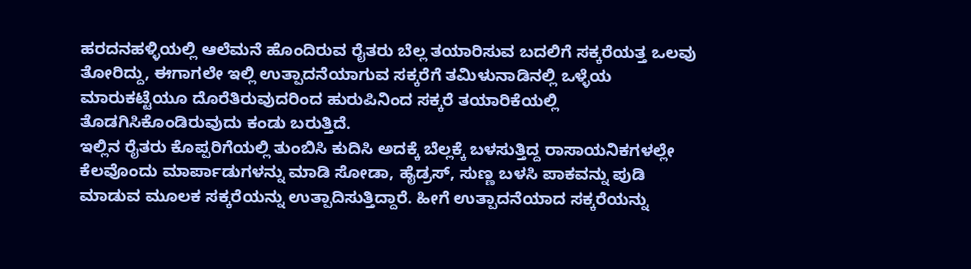ಹರದನಹಳ್ಳಿಯಲ್ಲಿ ಆಲೆಮನೆ ಹೊಂದಿರುವ ರೈತರು ಬೆಲ್ಲ ತಯಾರಿಸುವ ಬದಲಿಗೆ ಸಕ್ಕರೆಯತ್ತ ಒಲವು ತೋರಿದ್ದು, ಈಗಾಗಲೇ ಇಲ್ಲಿ ಉತ್ಪಾದನೆಯಾಗುವ ಸಕ್ಕರೆಗೆ ತಮಿಳುನಾಡಿನಲ್ಲಿ ಒಳ್ಳೆಯ ಮಾರುಕಟ್ಟೆಯೂ ದೊರೆತಿರುವುದರಿಂದ ಹುರುಪಿನಿಂದ ಸಕ್ಕರೆ ತಯಾರಿಕೆಯಲ್ಲಿ ತೊಡಗಿಸಿಕೊಂಡಿರುವುದು ಕಂಡು ಬರುತ್ತಿದೆ.
ಇಲ್ಲಿನ ರೈತರು ಕೊಪ್ಪರಿಗೆಯಲ್ಲಿ ತುಂಬಿಸಿ ಕುದಿಸಿ ಅದಕ್ಕೆ ಬೆಲ್ಲಕ್ಕೆ ಬಳಸುತ್ತಿದ್ದ ರಾಸಾಯನಿಕಗಳಲ್ಲೇ ಕೆಲವೊಂದು ಮಾರ್ಪಾಡುಗಳನ್ನು ಮಾಡಿ ಸೋಡಾ, ಹೈಡ್ರಸ್, ಸುಣ್ಣ ಬಳಸಿ ಪಾಕವನ್ನು ಪುಡಿ ಮಾಡುವ ಮೂಲಕ ಸಕ್ಕರೆಯನ್ನು ಉತ್ಪಾದಿಸುತ್ತಿದ್ದಾರೆ. ಹೀಗೆ ಉತ್ಪಾದನೆಯಾದ ಸಕ್ಕರೆಯನ್ನು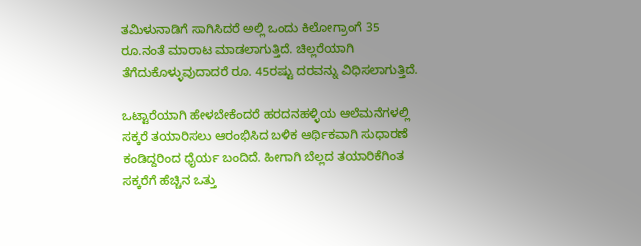ತಮಿಳುನಾಡಿಗೆ ಸಾಗಿಸಿದರೆ ಅಲ್ಲಿ ಒಂದು ಕಿಲೋಗ್ರಾಂಗೆ 35 ರೂ.ನಂತೆ ಮಾರಾಟ ಮಾಡಲಾಗುತ್ತಿದೆ. ಚಿಲ್ಲರೆಯಾಗಿ ತೆಗೆದುಕೊಳ್ಳುವುದಾದರೆ ರೂ. 45ರಷ್ಟು ದರವನ್ನು ವಿಧಿಸಲಾಗುತ್ತಿದೆ.

ಒಟ್ಟಾರೆಯಾಗಿ ಹೇಳಬೇಕೆಂದರೆ ಹರದನಹಳ್ಳಿಯ ಆಲೆಮನೆಗಳಲ್ಲಿ ಸಕ್ಕರೆ ತಯಾರಿಸಲು ಆರಂಭಿಸಿದ ಬಳಿಕ ಆರ್ಥಿಕವಾಗಿ ಸುಧಾರಣೆ ಕಂಡಿದ್ದರಿಂದ ಧೈರ್ಯ ಬಂದಿದೆ. ಹೀಗಾಗಿ ಬೆಲ್ಲದ ತಯಾರಿಕೆಗಿಂತ ಸಕ್ಕರೆಗೆ ಹೆಚ್ಚಿನ ಒತ್ತು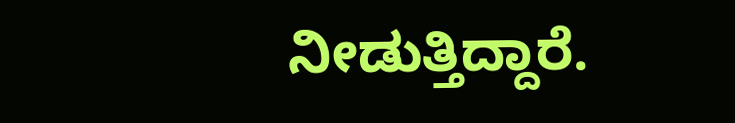ನೀಡುತ್ತಿದ್ದಾರೆ.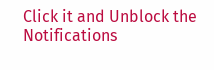Click it and Unblock the Notifications